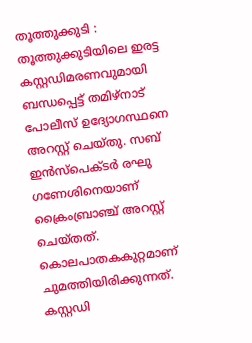തൂത്തുക്കുടി : തൂത്തുക്കുടിയിലെ ഇരട്ട കസ്റ്റഡിമരണവുമായി ബന്ധപ്പെട്ട് തമിഴ്നാട് പോലീസ് ഉദ്യോഗസ്ഥനെ അറസ്റ്റ് ചെയ്തു. സബ് ഇൻസ്പെക്ടർ രഘു ഗണേശിനെയാണ് ക്രൈംബ്രാഞ്ച് അറസ്റ്റ് ചെയ്തത്. കൊലപാതകകുറ്റമാണ് ചുമത്തിയിരിക്കുന്നത്. കസ്റ്റഡി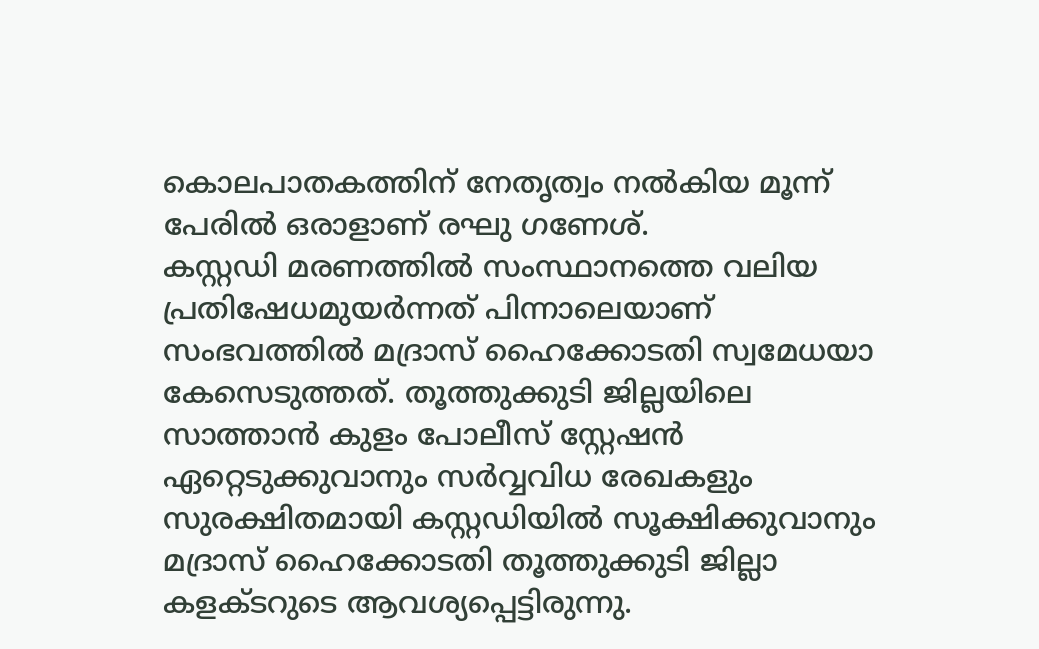കൊലപാതകത്തിന് നേതൃത്വം നൽകിയ മൂന്ന് പേരിൽ ഒരാളാണ് രഘു ഗണേശ്.
കസ്റ്റഡി മരണത്തിൽ സംസ്ഥാനത്തെ വലിയ പ്രതിഷേധമുയർന്നത് പിന്നാലെയാണ് സംഭവത്തിൽ മദ്രാസ് ഹൈക്കോടതി സ്വമേധയാ കേസെടുത്തത്. തൂത്തുക്കുടി ജില്ലയിലെ സാത്താൻ കുളം പോലീസ് സ്റ്റേഷൻ ഏറ്റെടുക്കുവാനും സർവ്വവിധ രേഖകളും സുരക്ഷിതമായി കസ്റ്റഡിയിൽ സൂക്ഷിക്കുവാനും മദ്രാസ് ഹൈക്കോടതി തൂത്തുക്കുടി ജില്ലാ കളക്ടറുടെ ആവശ്യപ്പെട്ടിരുന്നു.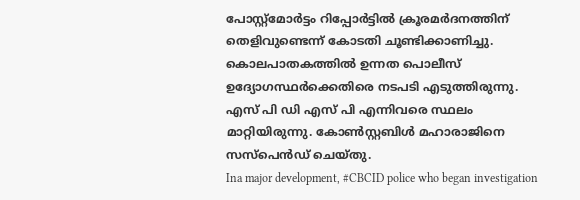പോസ്റ്റ്മോർട്ടം റിപ്പോർട്ടിൽ ക്രൂരമർദനത്തിന് തെളിവുണ്ടെന്ന് കോടതി ചൂണ്ടിക്കാണിച്ചു. കൊലപാതകത്തിൽ ഉന്നത പൊലീസ് ഉദ്യോഗസ്ഥർക്കെതിരെ നടപടി എടുത്തിരുന്നു. എസ് പി ഡി എസ് പി എന്നിവരെ സ്ഥലം മാറ്റിയിരുന്നു. കോൺസ്റ്റബിൾ മഹാരാജിനെ സസ്പെൻഡ് ചെയ്തു.
Ina major development, #CBCID police who began investigation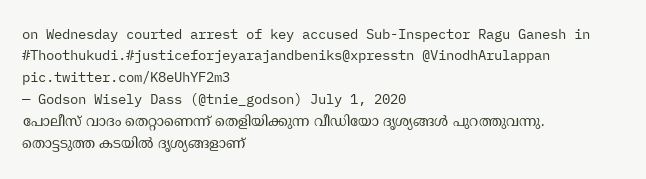on Wednesday courted arrest of key accused Sub-Inspector Ragu Ganesh in #Thoothukudi.#justiceforjeyarajandbeniks@xpresstn @VinodhArulappan pic.twitter.com/K8eUhYF2m3
— Godson Wisely Dass (@tnie_godson) July 1, 2020
പോലീസ് വാദം തെറ്റാണെന്ന് തെളിയിക്കുന്ന വീഡിയോ ദൃശ്യങ്ങൾ പുറത്തുവന്നു. തൊട്ടടുത്ത കടയിൽ ദൃശ്യങ്ങളാണ്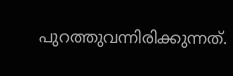പുറത്തുവന്നിരിക്കുന്നത്.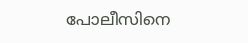പോലീസിനെ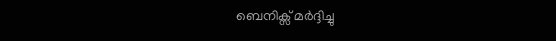ബെനിക്സ് മർദ്ദിച്ചു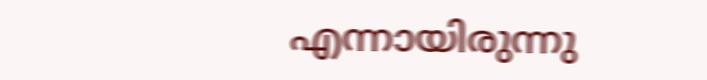എന്നായിരുന്നു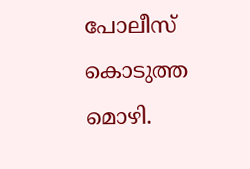പോലീസ് കൊടുത്ത മൊഴി.